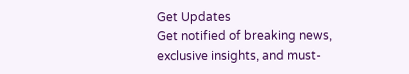Get Updates
Get notified of breaking news, exclusive insights, and must-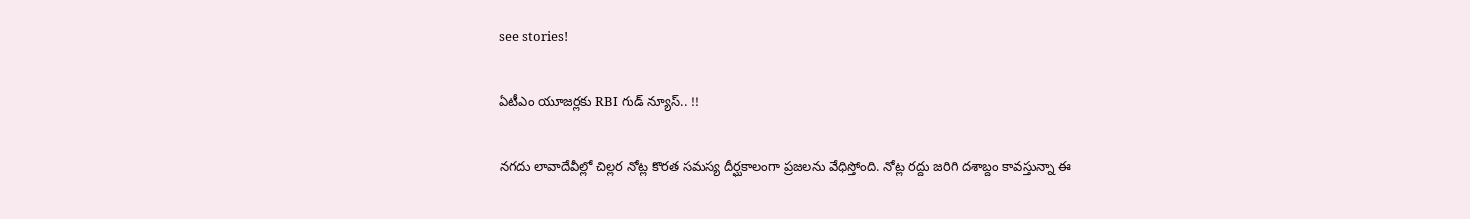see stories!

ఏటీఎం యూజర్లకు RBI గుడ్ న్యూస్.. !!

నగదు లావాదేవీల్లో చిల్లర నోట్ల కొరత సమస్య దీర్ఘకాలంగా ప్రజలను వేధిస్తోంది. నోట్ల రద్దు జరిగి దశాబ్దం కావస్తున్నా ఈ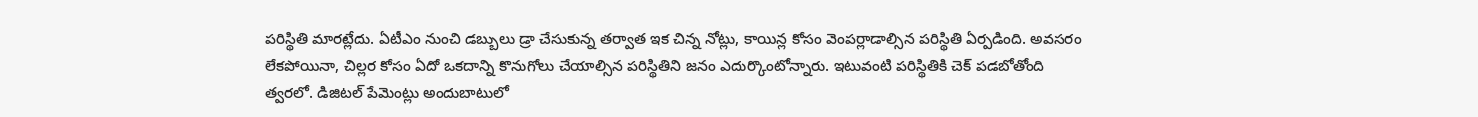పరిస్థితి మారట్లేదు. ఏటీఎం నుంచి డబ్బులు డ్రా చేసుకున్న తర్వాత ఇక చిన్న నోట్లు, కాయిన్ల కోసం వెంపర్లాడాల్సిన పరిస్థితి ఏర్పడింది. అవసరం లేకపోయినా, చిల్లర కోసం ఏదో ఒకదాన్ని కొనుగోలు చేయాల్సిన పరిస్థితిని జనం ఎదుర్కొంటోన్నారు. ఇటువంటి పరిస్థితికి చెక్ పడబోతోంది త్వరలో. డిజిటల్ పేమెంట్లు అందుబాటులో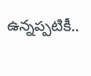ఉన్నప్పటికీ..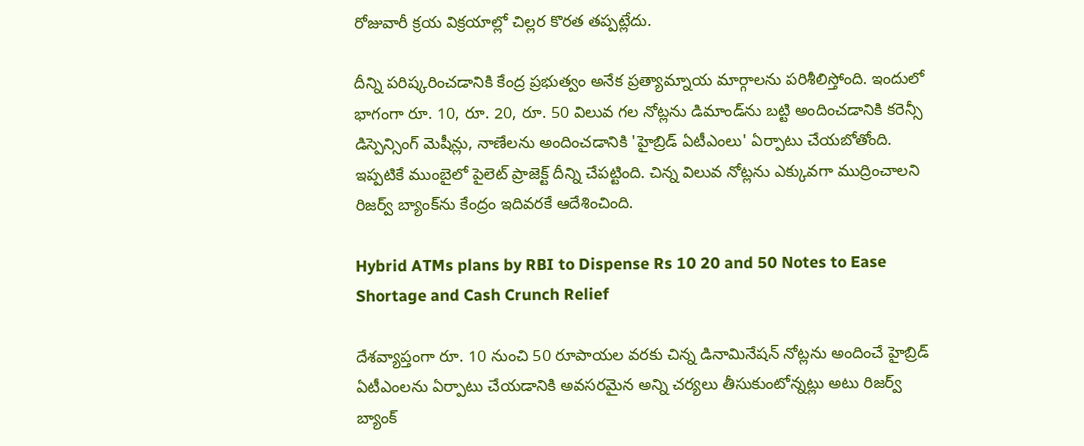రోజువారీ క్రయ విక్రయాల్లో చిల్లర కొరత తప్పట్లేదు.

దీన్ని పరిష్కరించడానికి కేంద్ర ప్రభుత్వం అనేక ప్రత్యామ్నాయ మార్గాలను పరిశీలిస్తోంది. ఇందులో భాగంగా రూ. 10, రూ. 20, రూ. 50 విలువ గల నోట్లను డిమాండ్‌ను బట్టి అందించడానికి కరెన్సీ డిస్పెన్సింగ్ మెషీన్లు, నాణేలను అందించడానికి 'హైబ్రిడ్ ఏటీఎంలు' ఏర్పాటు చేయబోతోంది. ఇప్పటికే ముంబైలో పైలెట్ ప్రాజెక్ట్ దీన్ని చేపట్టింది. చిన్న విలువ నోట్లను ఎక్కువగా ముద్రించాలని రిజర్వ్ బ్యాంక్‌ను కేంద్రం ఇదివరకే ఆదేశించింది.

Hybrid ATMs plans by RBI to Dispense Rs 10 20 and 50 Notes to Ease Shortage and Cash Crunch Relief

దేశవ్యాప్తంగా రూ. 10 నుంచి 50 రూపాయల వరకు చిన్న డినామినేషన్ నోట్లను అందించే హైబ్రిడ్ ఏటీఎంలను ఏర్పాటు చేయడానికి అవసరమైన అన్ని చర్యలు తీసుకుంటోన్నట్లు అటు రిజర్వ్ బ్యాంక్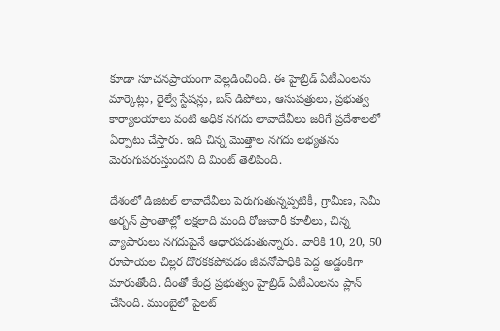కూడా సూచనప్రాయంగా వెల్లడించింది. ఈ హైబ్రిడ్ ఏటీఎంలను మార్కెట్లు, రైల్వే స్టేషన్లు, బస్ డిపోలు, ఆసుపత్రులు, ప్రభుత్వ కార్యాలయాలు వంటి అధిక నగదు లావాదేవీలు జరిగే ప్రదేశాలలో ఏర్పాటు చేస్తారు. ఇది చిన్న మొత్తాల నగదు లభ్యతను మెరుగుపరుస్తుందని ది మింట్ తెలిపింది.

దేశంలో డిజిటల్ లావాదేవీలు పెరుగుతున్నప్పటికీ, గ్రామీణ, సెమీ అర్బన్ ప్రాంతాల్లో లక్షలాది మంది రోజువారీ కూలీలు, చిన్న వ్యాపారులు నగదుపైనే ఆధారపడుతున్నారు. వారికి 10, 20, 50 రూపాయల చిల్లర దొరకకపోవడం జీవనోపాధికి పెద్ద అడ్డంకిగా మారుతోంది. దీంతో కేంద్ర ప్రభుత్వం హైబ్రిడ్ ఏటీఎంలను ప్లాన్ చేసింది. ముంబైలో పైలట్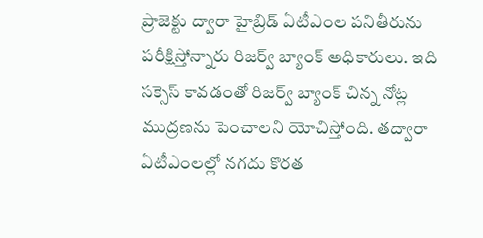ప్రాజెక్టు ద్వారా హైబ్రిడ్ ఏటీఎంల పనితీరును పరీక్షిస్తోన్నారు రిజర్వ్ బ్యాంక్ అధికారులు. ఇది సక్సెస్ కావడంతో రిజర్వ్ బ్యాంక్ చిన్న నోట్ల ముద్రణను పెంచాలని యోచిస్తోంది. తద్వారా ఏటీఎంలల్లో నగదు కొరత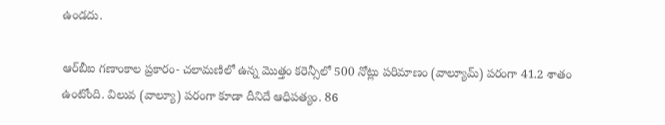ఉండదు.

ఆర్‌బీఐ గణాంకాల ప్రకారం- చలామణిలో ఉన్న మొత్తం కరెన్సీలో 500 నోట్లు పరిమాణం (వాల్యూమ్) పరంగా 41.2 శాతం ఉంటోంది. విలువ (వాల్యూ) పరంగా కూడా దీనిదే ఆధిపత్యం. 86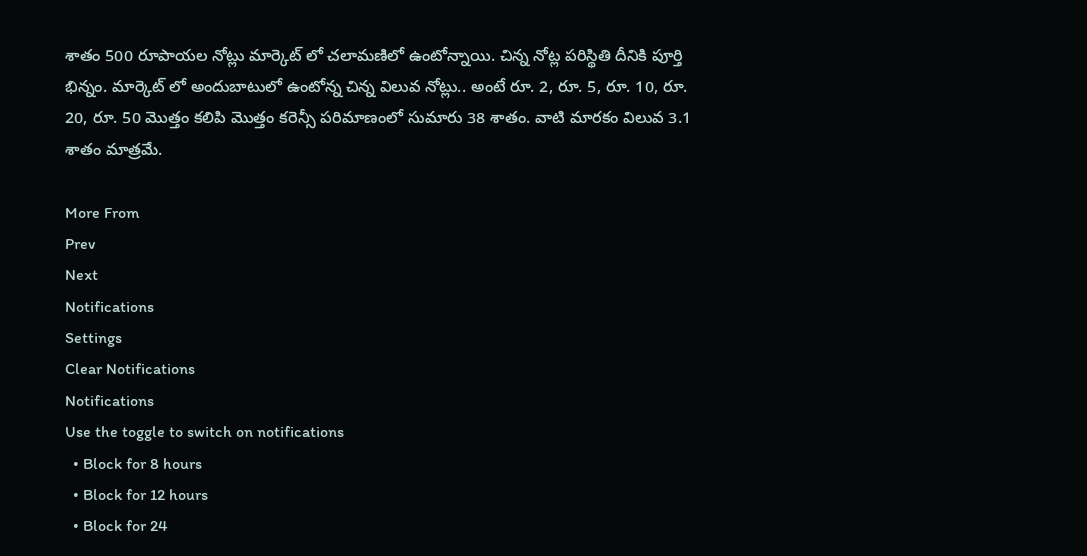శాతం 500 రూపాయల నోట్లు మార్కెట్ లో చలామణిలో ఉంటోన్నాయి. చిన్న నోట్ల పరిస్థితి దీనికి పూర్తి భిన్నం. మార్కెట్ లో అందుబాటులో ఉంటోన్న చిన్న విలువ నోట్లు.. అంటే రూ. 2, రూ. 5, రూ. 10, రూ. 20, రూ. 50 మొత్తం కలిపి మొత్తం కరెన్సీ పరిమాణంలో సుమారు 38 శాతం. వాటి మారకం విలువ 3.1 శాతం మాత్రమే.

More From
Prev
Next
Notifications
Settings
Clear Notifications
Notifications
Use the toggle to switch on notifications
  • Block for 8 hours
  • Block for 12 hours
  • Block for 24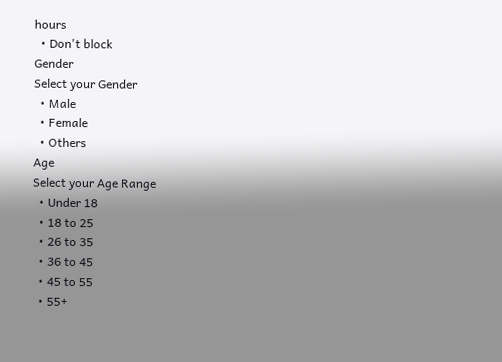hours
  • Don't block
Gender
Select your Gender
  • Male
  • Female
  • Others
Age
Select your Age Range
  • Under 18
  • 18 to 25
  • 26 to 35
  • 36 to 45
  • 45 to 55
  • 55+